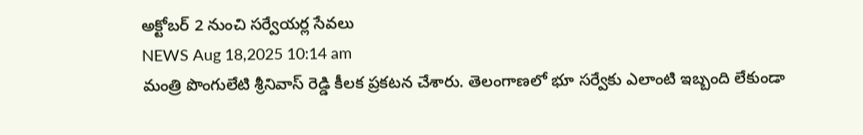అక్టోబర్ 2 నుంచి సర్వేయర్ల సేవలు
NEWS Aug 18,2025 10:14 am
మంత్రి పొంగులేటి శ్రీనివాస్ రెడ్డి కీలక ప్రకటన చేశారు. తెలంగాణలో భూ సర్వేకు ఎలాంటి ఇబ్బంది లేకుండా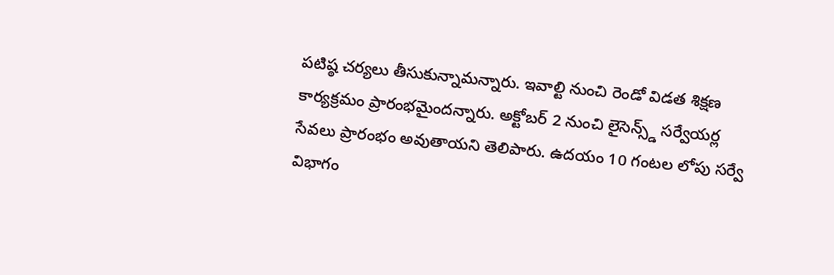పటిష్ఠ చర్యలు తీసుకున్నామన్నారు. ఇవాల్టి నుంచి రెండో విడత శిక్షణ కార్యక్రమం ప్రారంభమైందన్నారు. అక్టోబర్ 2 నుంచి లైసెన్స్డ్ సర్వేయర్ల సేవలు ప్రారంభం అవుతాయని తెలిపారు. ఉదయం 10 గంటల లోపు సర్వే విభాగం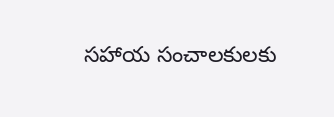సహాయ సంచాలకులకు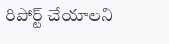రిపోర్ట్ చేయాలని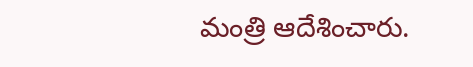మంత్రి ఆదేశించారు.